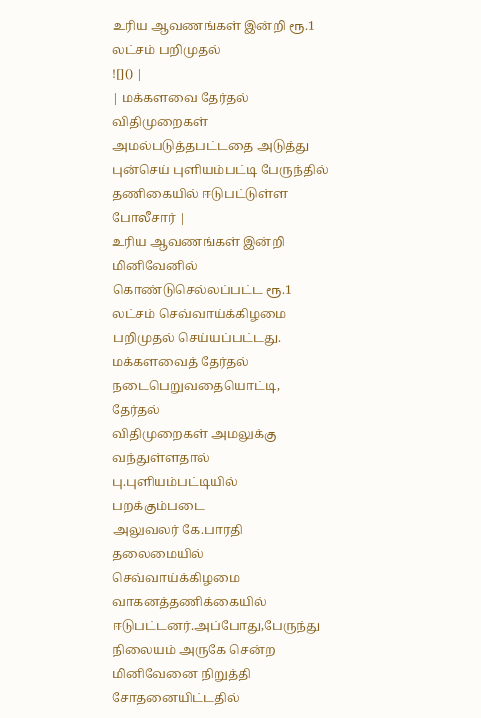உரிய ஆவணங்கள் இன்றி ரூ.1 லட்சம் பறிமுதல்
![]() |
| மக்களவை தேர்தல் விதிமுறைகள் அமல்படுத்தபட்டதை அடுத்து புன்செய் புளியம்பட்டி பேருந்தில் தணிகையில் ஈடுபட்டுள்ள போலீசார் |
உரிய ஆவணங்கள் இன்றி மினிவேனில் கொண்டுசெல்லப்பட்ட ரூ.1 லட்சம் செவ்வாய்க்கிழமை பறிமுதல் செய்யப்பட்டது.
மக்களவைத் தேர்தல் நடைபெறுவதையொட்டி, தேர்தல்
விதிமுறைகள் அமலுக்கு வந்துள்ளதால் பு.புளியம்பட்டியில் பறக்கும்படை
அலுவலர் கே.பாரதி தலைமையில் செவ்வாய்க்கிழமை வாகனத்தணிக்கையில்
ஈடுபட்டனர்.அப்போது,பேருந்து நிலையம் அருகே சென்ற மினிவேனை நிறுத்தி
சோதனையிட்டதில்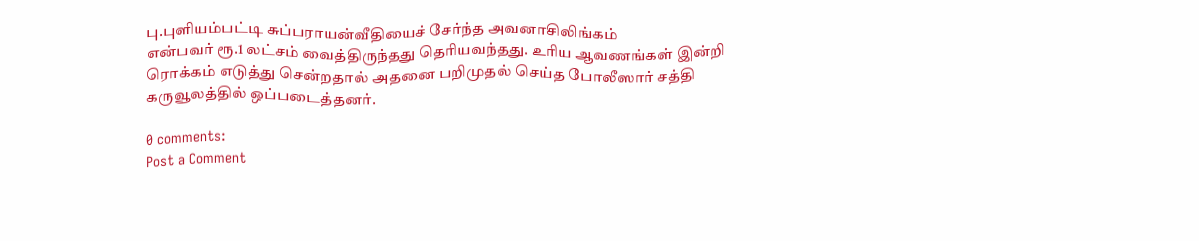பு.புளியம்பட்டி சுப்பராயன்வீதியைச் சேர்ந்த அவனாசிலிங்கம்
என்பவர் ரூ.1 லட்சம் வைத்திருந்தது தெரியவந்தது. உரிய ஆவணங்கள் இன்றி
ரொக்கம் எடுத்து சென்றதால் அதனை பறிமுதல் செய்த போலீஸார் சத்தி
கருவூலத்தில் ஒப்படைத்தனர்.

0 comments:
Post a Comment